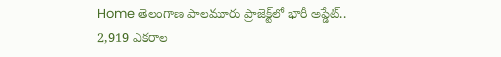Home తెలంగాణ పాలమూరు ప్రాజెక్ట్‌లో భారీ అప్డేట్.. 2,919 ఎకరాల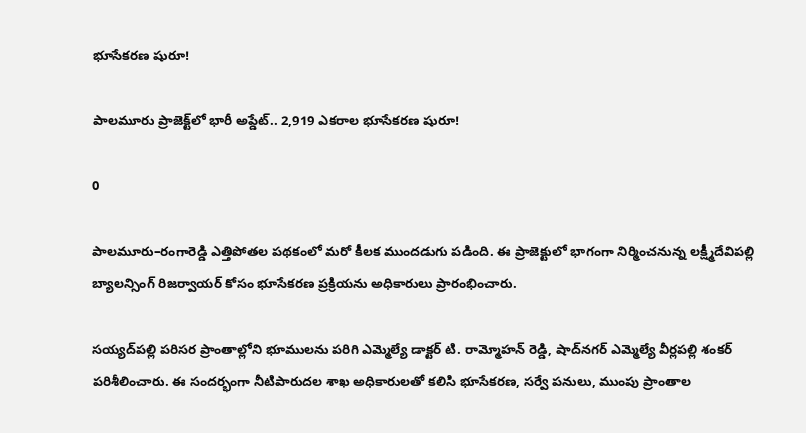భూసేకరణ షురూ!

పాలమూరు ప్రాజెక్ట్‌లో భారీ అప్డేట్.. 2,919 ఎకరాల భూసేకరణ షురూ!

0

పాలమూరు–రంగారెడ్డి ఎత్తిపోతల పథకంలో మరో కీలక ముందడుగు పడింది. ఈ ప్రాజెక్టులో భాగంగా నిర్మించనున్న లక్ష్మీదేవిపల్లి బ్యాలన్సింగ్ రిజర్వాయర్ కోసం భూసేకరణ ప్రక్రియను అధికారులు ప్రారంభించారు.

సయ్యద్‌పల్లి పరిసర ప్రాంతాల్లోని భూములను పరిగి ఎమ్మెల్యే డాక్టర్ టి. రామ్మోహన్ రెడ్డి, షాద్‌నగర్ ఎమ్మెల్యే వీర్లపల్లి శంకర్ పరిశీలించారు. ఈ సందర్భంగా నీటిపారుదల శాఖ అధికారులతో కలిసి భూసేకరణ, సర్వే పనులు, ముంపు ప్రాంతాల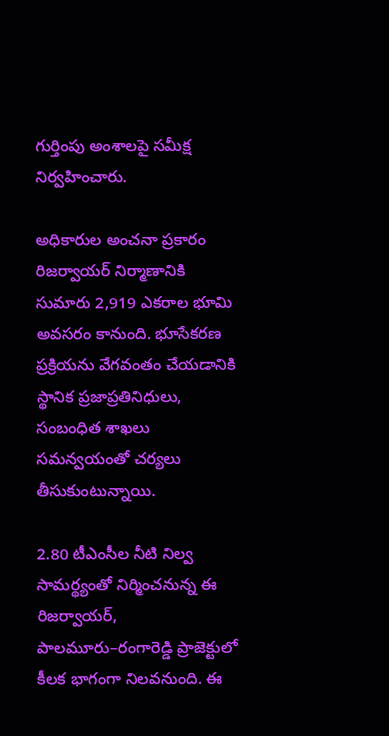గుర్తింపు అంశాలపై సమీక్ష నిర్వహించారు.

అధికారుల అంచనా ప్రకారం రిజర్వాయర్ నిర్మాణానికి సుమారు 2,919 ఎకరాల భూమి అవసరం కానుంది. భూసేకరణ ప్రక్రియను వేగవంతం చేయడానికి స్థానిక ప్రజాప్రతినిధులు, సంబంధిత శాఖలు సమన్వయంతో చర్యలు తీసుకుంటున్నాయి.

2.80 టీఎంసీల నీటి నిల్వ సామర్థ్యంతో నిర్మించనున్న ఈ రిజర్వాయర్, పాలమూరు–రంగారెడ్డి ప్రాజెక్టులో కీలక భాగంగా నిలవనుంది. ఈ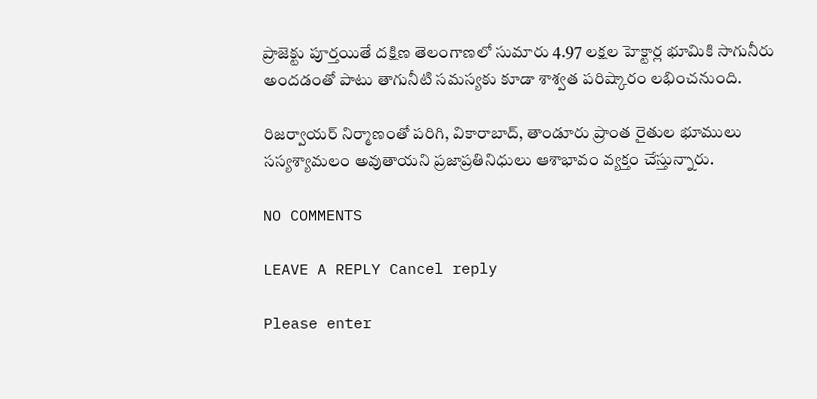ప్రాజెక్టు పూర్తయితే దక్షిణ తెలంగాణలో సుమారు 4.97 లక్షల హెక్టార్ల భూమికి సాగునీరు అందడంతో పాటు తాగునీటి సమస్యకు కూడా శాశ్వత పరిష్కారం లభించనుంది.

రిజర్వాయర్ నిర్మాణంతో పరిగి, వికారాబాద్, తాండూరు ప్రాంత రైతుల భూములు సస్యశ్యామలం అవుతాయని ప్రజాప్రతినిధులు ఆశాభావం వ్యక్తం చేస్తున్నారు.

NO COMMENTS

LEAVE A REPLY Cancel reply

Please enter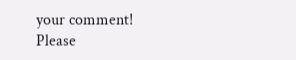your comment!
Please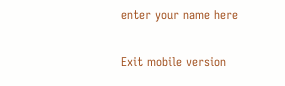enter your name here

Exit mobile version